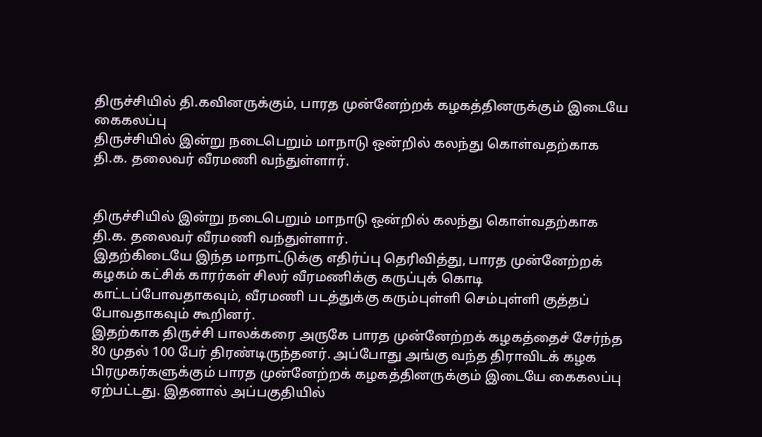திருச்சியில் தி.கவினருக்கும், பாரத முன்னேற்றக் கழகத்தினருக்கும் இடையே கைகலப்பு
திருச்சியில் இன்று நடைபெறும் மாநாடு ஒன்றில் கலந்து கொள்வதற்காக தி.க. தலைவர் வீரமணி வந்துள்ளார்.


திருச்சியில் இன்று நடைபெறும் மாநாடு ஒன்றில் கலந்து கொள்வதற்காக தி.க. தலைவர் வீரமணி வந்துள்ளார்.
இதற்கிடையே இந்த மாநாட்டுக்கு எதிர்ப்பு தெரிவித்து, பாரத முன்னேற்றக் கழகம் கட்சிக் காரர்கள் சிலர் வீரமணிக்கு கருப்புக் கொடி காட்டப்போவதாகவும், வீரமணி படத்துக்கு கரும்புள்ளி செம்புள்ளி குத்தப் போவதாகவும் கூறினர்.
இதற்காக திருச்சி பாலக்கரை அருகே பாரத முன்னேற்றக் கழகத்தைச் சேர்ந்த 80 முதல் 100 பேர் திரண்டிருந்தனர். அப்போது அங்கு வந்த திராவிடக் கழக பிரமுகர்களுக்கும் பாரத முன்னேற்றக் கழகத்தினருக்கும் இடையே கைகலப்பு ஏற்பட்டது. இதனால் அப்பகுதியில்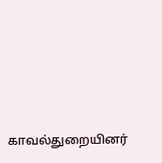காவல்துறையினர்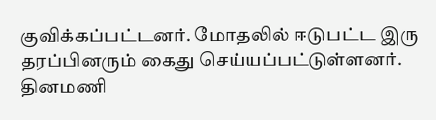குவிக்கப்பட்டனர். மோதலில் ஈடுபட்ட இரு தரப்பினரும் கைது செய்யப்பட்டுள்ளனர்.
தினமணி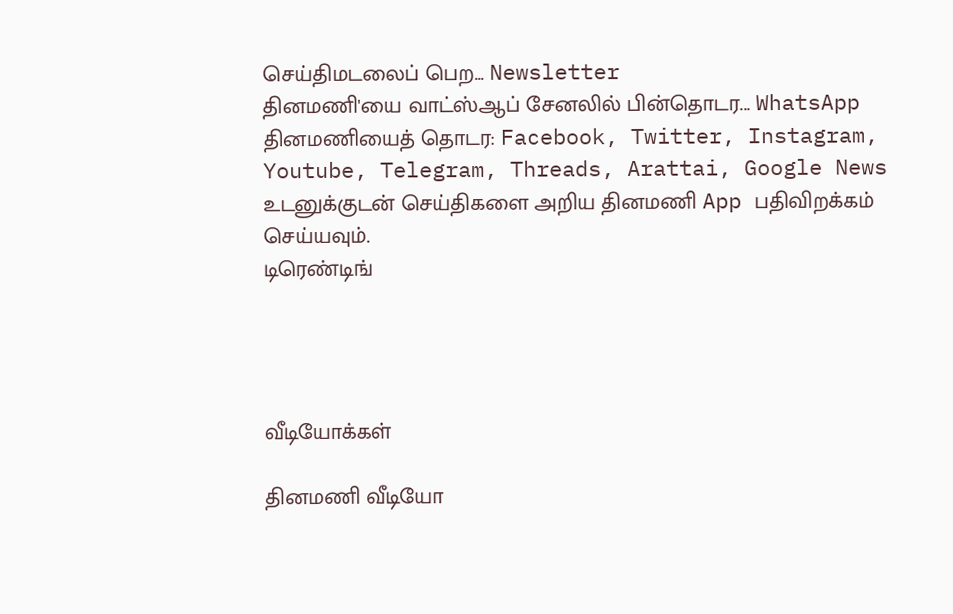செய்திமடலைப் பெற... Newsletter
தினமணி'யை வாட்ஸ்ஆப் சேனலில் பின்தொடர... WhatsApp
தினமணியைத் தொடர: Facebook, Twitter, Instagram, Youtube, Telegram, Threads, Arattai, Google News
உடனுக்குடன் செய்திகளை அறிய தினமணி App பதிவிறக்கம் செய்யவும்.
டிரெண்டிங்




வீடியோக்கள்

தினமணி வீடியோ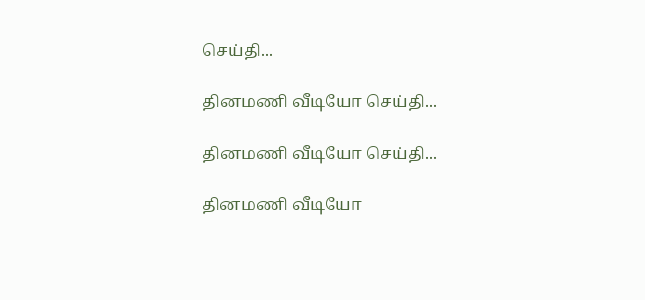செய்தி...

தினமணி வீடியோ செய்தி...

தினமணி வீடியோ செய்தி...

தினமணி வீடியோ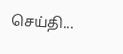செய்தி...